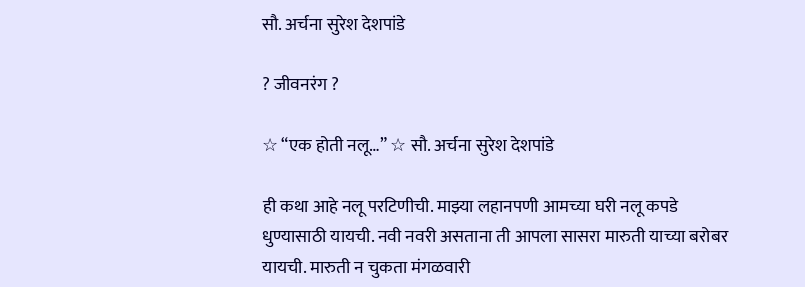सौ. अर्चना सुरेश देशपांडे

? जीवनरंग ?

☆ “एक होती नलू…” ☆ सौ. अर्चना सुरेश देशपांडे

ही कथा आहे नलू परटिणीची. माझ्या लहानपणी आमच्या घरी नलू कपडे धुण्यासाठी यायची. नवी नवरी असताना ती आपला सासरा मारुती याच्या बरोबर यायची. मारुती न चुकता मंगळवारी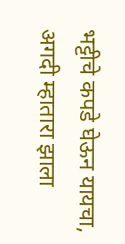भट्टीचे कपडे घेऊन यायचा, अगदी म्हातारा झाला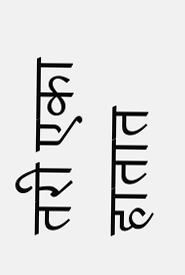तरी एका हातात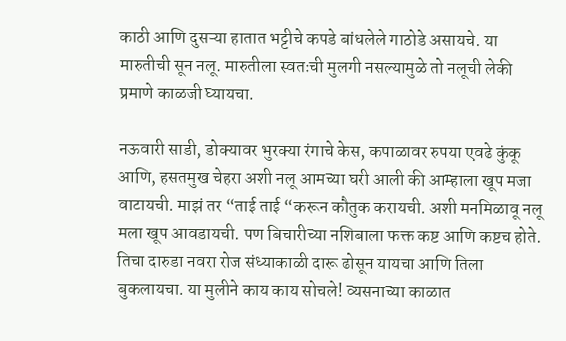काठी आणि दुसऱ्या हातात भट्टीचे कपडे बांधलेले गाठोडे असायचे. या मारुतीची सून नलू. मारुतीला स्वतःची मुलगी नसल्यामुळे तो नलूची लेकी प्रमाणे काळजी घ्यायचा.

नऊवारी साडी, डोक्यावर भुरक्या रंगाचे केस, कपाळावर रुपया एवढे कुंकू आणि, हसतमुख चेहरा अशी नलू आमच्या घरी आली की आम्हाला खूप मजा वाटायची. माझं तर “ताई ताई “करून कौतुक करायची. अशी मनमिळावू नलू मला खूप आवडायची. पण बिचारीच्या नशिबाला फक्त कष्ट आणि कष्टच होते. तिचा दारुडा नवरा रोज संध्याकाळी दारू ढोसून यायचा आणि तिला बुकलायचा. या मुलीने काय काय सोचले! व्यसनाच्या काळात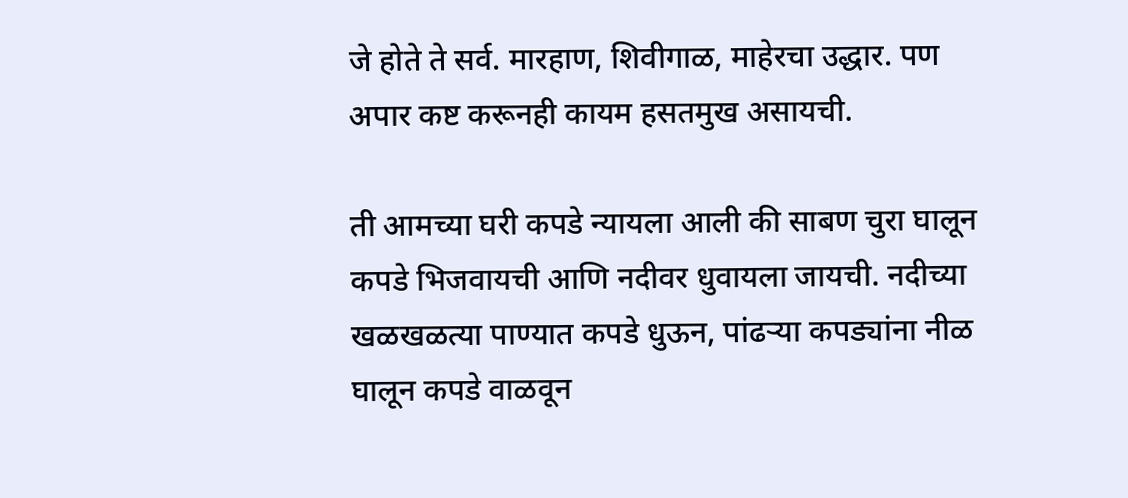जे होते ते सर्व. मारहाण, शिवीगाळ, माहेरचा उद्धार. पण अपार कष्ट करूनही कायम हसतमुख असायची.

ती आमच्या घरी कपडे न्यायला आली की साबण चुरा घालून कपडे भिजवायची आणि नदीवर धुवायला जायची. नदीच्या खळखळत्या पाण्यात कपडे धुऊन, पांढऱ्या कपड्यांना नीळ घालून कपडे वाळवून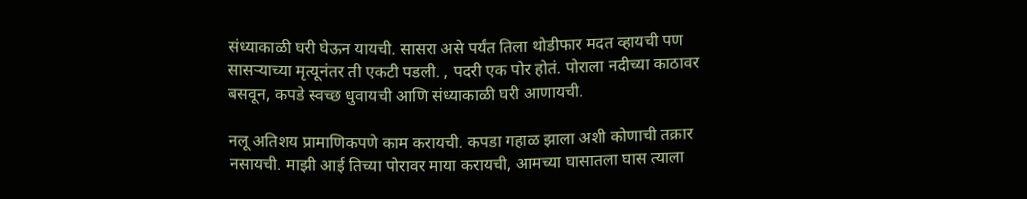संध्याकाळी घरी घेऊन यायची. सासरा असे पर्यंत तिला थोडीफार मदत व्हायची पण सासऱ्याच्या मृत्यूनंतर ती एकटी पडली. , पदरी एक पोर होतं. पोराला नदीच्या काठावर बसवून, कपडे स्वच्छ धुवायची आणि संध्याकाळी घरी आणायची.

नलू अतिशय प्रामाणिकपणे काम करायची. कपडा गहाळ झाला अशी कोणाची तक्रार नसायची. माझी आई तिच्या पोरावर माया करायची, आमच्या घासातला घास त्याला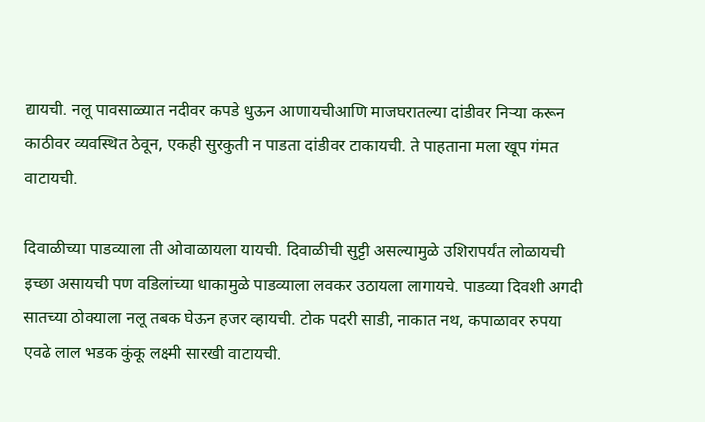द्यायची. नलू पावसाळ्यात नदीवर कपडे धुऊन आणायचीआणि माजघरातल्या दांडीवर‌‌ निऱ्या करून काठीवर व्यवस्थित ठेवून, एकही सुरकुती‌‌ न पाडता दांडीवर टाकायची. ते पाहताना मला खूप गंमत वाटायची.

दिवाळीच्या पाडव्याला ती ओवाळायला यायची. दिवाळीची सुट्टी असल्यामुळे उशिरापर्यंत लोळायची इच्छा असायची पण वडिलांच्या धाकामुळे पाडव्याला लवकर उठायला लागायचे. पाडव्या दिवशी अगदी सातच्या ठोक्याला नलू तबक घेऊन हजर व्हायची. टोक पदरी साडी, नाकात नथ, कपाळावर रुपया एवढे लाल भडक कुंकू लक्ष्मी सारखी वाटायची.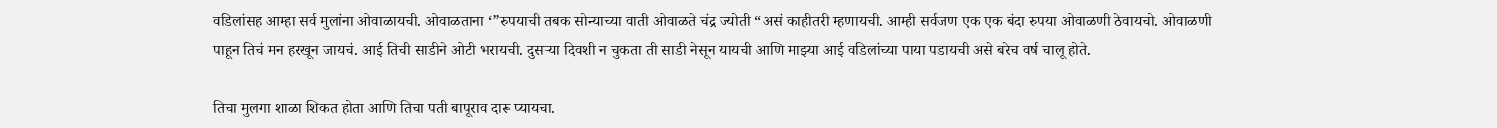वडिलांसह आम्हा सर्व मुलांना ओवाळायची. ओवाळताना ‘”रुपयाची तबक सोन्याच्या वाती ओवाळते चंद्र ज्योती “असं काहीतरी म्हणायची. आम्ही सर्वजण एक एक बंदा रुपया ओवाळणी ठेवायचो. ओवाळणी पाहून तिचं मन हरखून जायचं. आई तिची साडीने ओटी भरायची. दुसऱ्या दिवशी न चुकता ती साडी नेसून यायची आणि माझ्या आई वडिलांच्या पाया पडायची असे बरेच वर्ष चालू होते.

तिचा मुलगा शाळा शिकत होता आणि तिचा पती बापूराव दारू प्यायचा.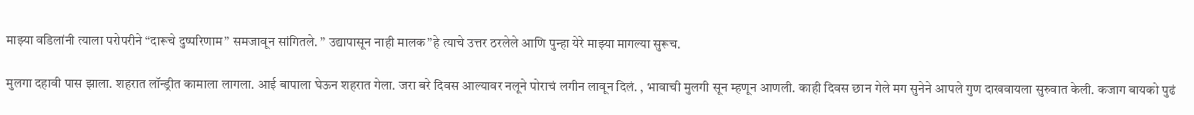माझ्या वडिलांनी त्याला परोपरीने “दारूचे दुष्परिणाम” समजावून सांगितले. ” उद्यापासून नाही मालक”हे त्याचे उत्तर ठरलेले आणि पुन्हा येरे माझ्या मागल्या सुरूच.

मुलगा दहावी पास झाला. शहरात लॉन्ड्रीत कामाला लागला. आई बापाला घेऊन शहरात गेला. जरा बरे दिवस आल्यावर नलूने पोराचं लगीन लावून दिलं. , भावाची मुलगी सून म्हणून आणली. काही दिवस छान गेले मग सुनेने आपले गुण दाखवायला सुरुवात केली. कजाग बायको पुढं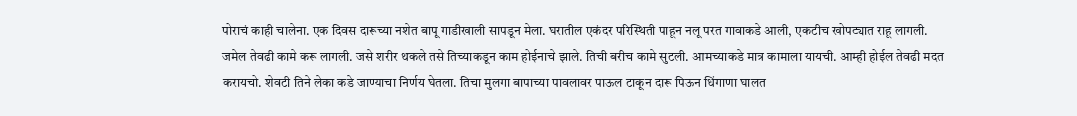पोराचं काही चालेना. एक दिवस दारूच्या नशेत बापू गाडीखाली सापडून मेला. घरातील एकंदर परिस्थिती पाहून नलू परत गावाकडे आली, एकटीच खोपट्यात राहू लागली. जमेल तेवढी कामे करू लागली. जसे शरीर थकले तसे तिच्याकडून काम होईनाचे झाले. तिची बरीच कामे सुटली. आमच्याकडे मात्र कामाला यायची. आम्ही होईल तेवढी मदत करायचो. शेवटी तिने लेका कडे जाण्याचा निर्णय घेतला. तिचा मुलगा बापाच्या पावलावर पाऊल टाकून दारू पिऊन धिंगाणा घालत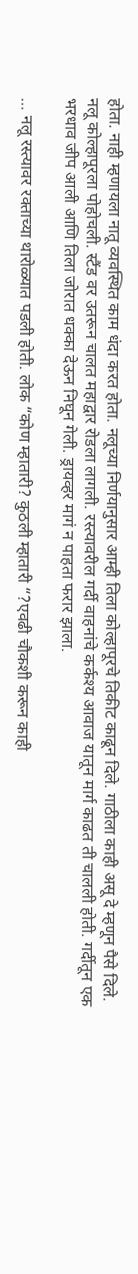होता. नाही म्हणायला नातू व्यवस्थित काम धंदा करत होता. नलूच्या निर्णयानुसार आम्ही तिला कोल्हापूरचे तिकीट काढून दिले. गाठीला काही असू दे म्हणून पैसे दिले. नलू कोल्हापूरला पोहोचली. स्टैंड वर उतरून चालत महाद्वार रोडला लागली. रस्त्यावरील गर्दी वाहनांचे कर्कश्य आवाज यातून मार्ग काढत ती चालली होती. गर्दीतून एक भरधाव जीप आली आणि तिला जोरात धक्का देऊन निघून गेली. ड्रायव्हर मागं न पाहता फरार झाला.

… नलू रस्त्यावर रक्ताच्या थारोळ्यात पडली होती. लोक “कोण म्हातारी? कुठली म्हातारी “?एवढी चौकशी करून काही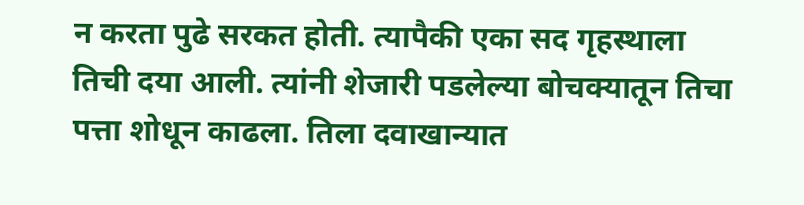न करता पुढे सरकत होती. त्यापैकी एका सद गृहस्थाला तिची दया आली. त्यांनी शेजारी पडलेल्या बोचक्यातून तिचा पत्ता शोधून काढला. तिला दवाखान्यात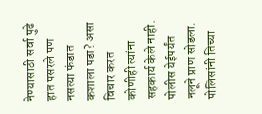नेण्यासाठी सर्वा पुढे हात पसरले पण नसत्या फंडात कशाला पडा? असा विचार करत कोणीही त्यांना सहकार्य केले नाही. पोलीस येईपर्यंत नलूने प्राण सोडला. पोलिसांनी तिच्या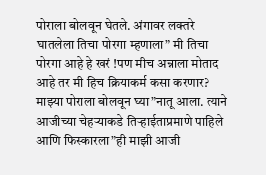पोराला बोलवून घेतले. अंगावर लक्तरे घातलेला तिचा पोरगा म्हणाला” मी तिचा पोरगा आहे हे खरं !पण मीच अन्नाला‌ मोताद आहे तर मी हिच क्रियाकर्म कसा करणार? माझ्या पोराला बोलवून घ्या”नातू आला. त्याने आजीच्या चेहऱ्याकडे तिऱ्हाईताप्रमाणे पाहिले आणि फिस्कारला”ही माझी आजी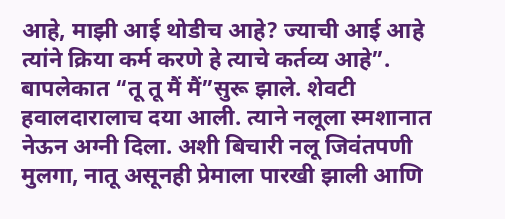आहे, माझी आई थोडीच आहे? ज्याची आई आहे त्यांने क्रिया कर्म करणे हे त्याचे कर्तव्य आहे”. बापलेकात “तू तू मैं मैं”सुरू झाले. शेवटी हवालदारालाच दया आली. त्याने ‌नलूला‌ स्मशानात नेऊन अग्नी दिला. अशी बिचारी नलू जिवंतपणी मुलगा, नातू असूनही प्रेमाला पारखी झाली आणि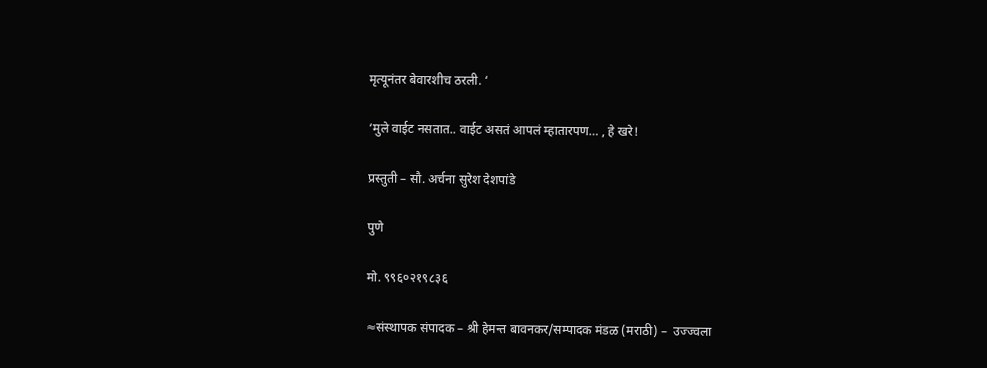मृत्यूनंतर बेवारशीच ठरली. ‘

‘मुले वाईट नसतात.. वाईट असतं आपलं म्हातारपण… , हे खरे!

प्रस्तुती – सौ. अर्चना सुरेश देशपांडे

पुणे

मो. ९९६०२१९८३६

≈संस्थापक संपादक – श्री हेमन्त बावनकर/सम्पादक मंडळ (मराठी) –  उज्ज्वला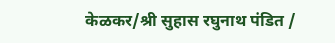केळकर/श्री सुहास रघुनाथ पंडित /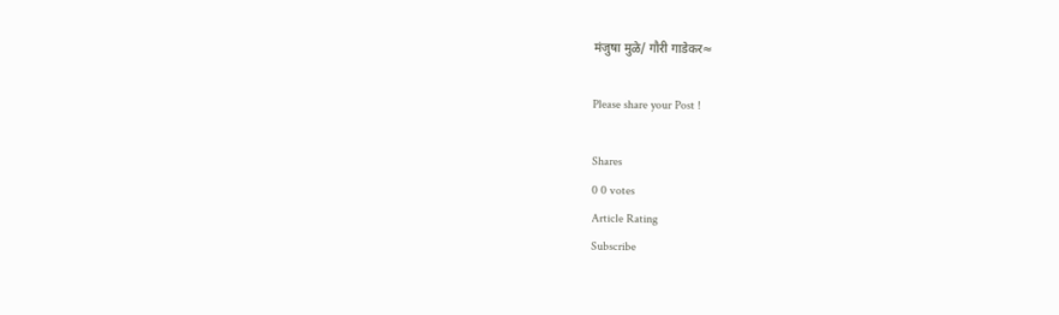मंजुषा मुळे/ गौरी गाडेकर≈

Please share your Post !

Shares
0 0 votes
Article Rating
Subscribe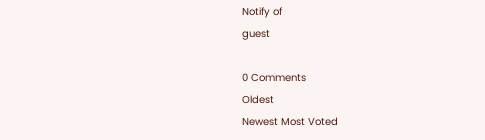Notify of
guest

0 Comments
Oldest
Newest Most Voted